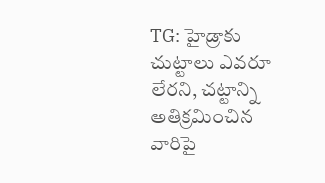TG: హైడ్రాకు చుట్టాలు ఎవరూ లేరని, చట్టాన్ని అతిక్రమించిన వారిపై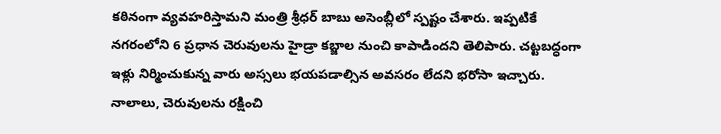కఠినంగా వ్యవహరిస్తామని మంత్రి శ్రీధర్ బాబు అసెంబ్లీలో స్పష్టం చేశారు. ఇప్పటికే నగరంలోని 6 ప్రధాన చెరువులను హైడ్రా కబ్జాల నుంచి కాపాడిందని తెలిపారు. చట్టబద్ధంగా ఇళ్లు నిర్మించుకున్న వారు అస్సలు భయపడాల్సిన అవసరం లేదని భరోసా ఇచ్చారు. నాలాలు, చెరువులను రక్షించి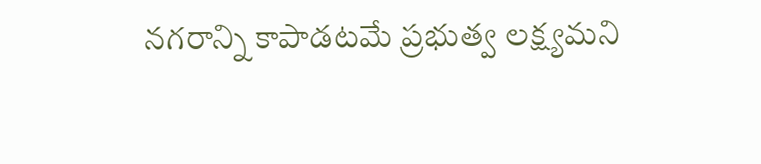నగరాన్ని కాపాడటమే ప్రభుత్వ లక్ష్యమని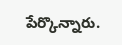పేర్కొన్నారు.